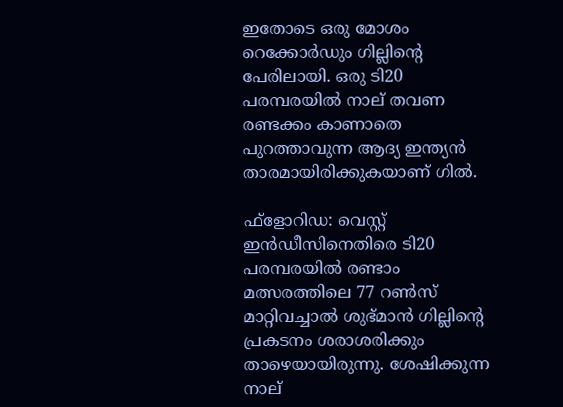ഇതോടെ ഒരു മോശം റെക്കോര്‍ഡും ഗില്ലിന്റെ പേരിലായി. ഒരു ടി20 പരമ്പരയില്‍ നാല് തവണ രണ്ടക്കം കാണാതെ പുറത്താവുന്ന ആദ്യ ഇന്ത്യന്‍ താരമായിരിക്കുകയാണ് ഗില്‍.

ഫ്‌ളോറിഡ: വെസ്റ്റ് ഇന്‍ഡീസിനെതിരെ ടി20 പരമ്പരയില്‍ രണ്ടാം മത്സരത്തിലെ 77 റണ്‍സ് മാറ്റിവച്ചാല്‍ ശുഭ്മാന്‍ ഗില്ലിന്റെ പ്രകടനം ശരാശരിക്കും താഴെയായിരുന്നു. ശേഷിക്കുന്ന നാല്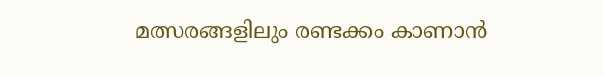മത്സരങ്ങളിലും രണ്ടക്കം കാണാന്‍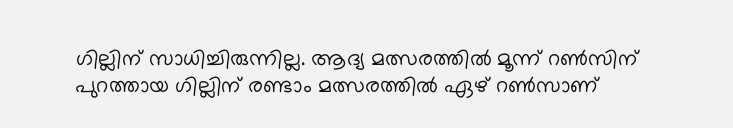ഗില്ലിന് സാധിച്ചിരുന്നില്ല. ആദ്യ മത്സരത്തില്‍ മൂന്ന് റണ്‍സിന് പുറത്തായ ഗില്ലിന് രണ്ടാം മത്സരത്തില്‍ ഏഴ് റണ്‍സാണ്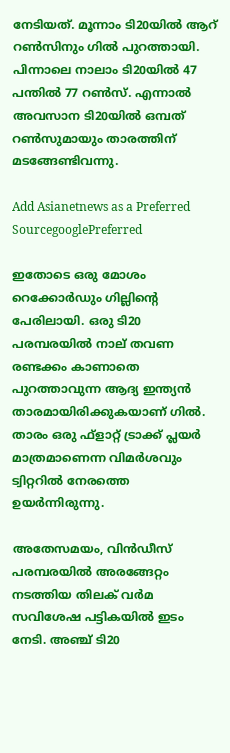നേടിയത്. മൂന്നാം ടി20യില്‍ ആറ് റണ്‍സിനും ഗില്‍ പുറത്തായി. പിന്നാലെ നാലാം ടി20യില്‍ 47 പന്തില്‍ 77 റണ്‍സ്. എന്നാല്‍ അവസാന ടി20യില്‍ ഒമ്പത് റണ്‍സുമായും താരത്തിന് മടങ്ങേണ്ടിവന്നു.

Add Asianetnews as a Preferred SourcegooglePreferred

ഇതോടെ ഒരു മോശം റെക്കോര്‍ഡും ഗില്ലിന്റെ പേരിലായി. ഒരു ടി20 പരമ്പരയില്‍ നാല് തവണ രണ്ടക്കം കാണാതെ പുറത്താവുന്ന ആദ്യ ഇന്ത്യന്‍ താരമായിരിക്കുകയാണ് ഗില്‍. താരം ഒരു ഫ്‌ളാറ്റ് ട്രാക്ക് പ്ലയര്‍ മാത്രമാണെന്ന വിമര്‍ശവും ട്വിറ്ററില്‍ നേരത്തെ ഉയര്‍ന്നിരുന്നു.

അതേസമയം, വിന്‍ഡീസ് പരമ്പരയില്‍ അരങ്ങേറ്റം നടത്തിയ തിലക് വര്‍മ സവിശേഷ പട്ടികയില്‍ ഇടം നേടി. അഞ്ച് ടി20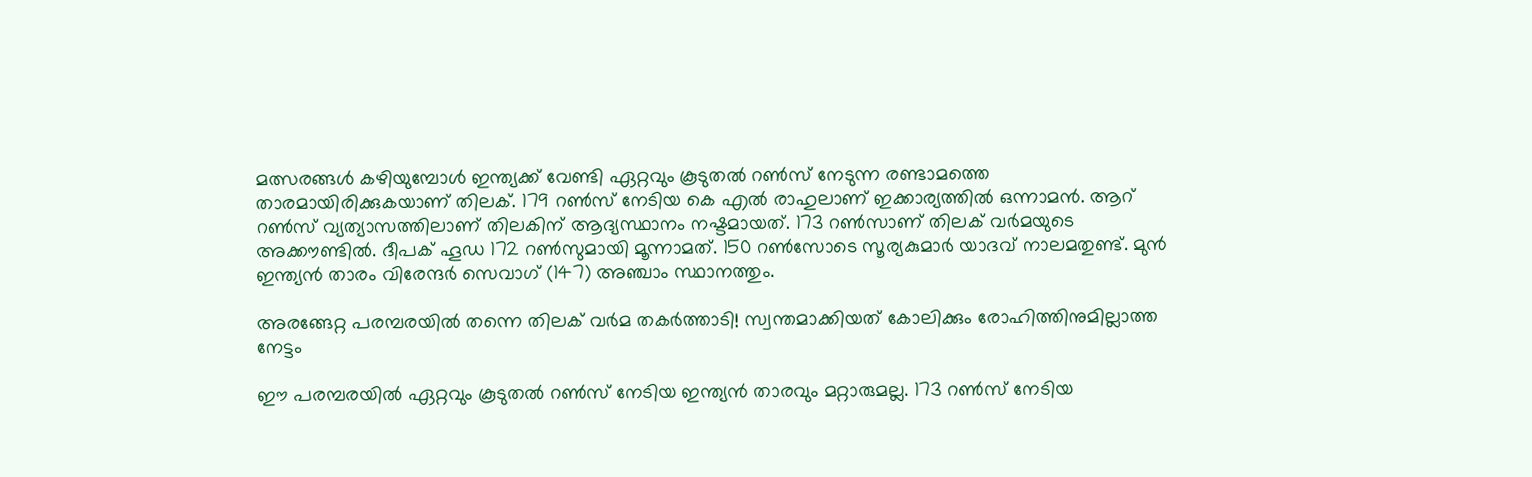മത്സരങ്ങള്‍ കഴിയുമ്പോള്‍ ഇന്ത്യക്ക് വേണ്ടി ഏറ്റവും കൂടുതല്‍ റണ്‍സ് നേടുന്ന രണ്ടാമത്തെ താരമായിരിക്കുകയാണ് തിലക്. 179 റണ്‍സ് നേടിയ കെ എല്‍ രാഹുലാണ് ഇക്കാര്യത്തില്‍ ഒന്നാമന്‍. ആറ് റണ്‍സ് വ്യത്യാസത്തിലാണ് തിലകിന് ആദ്യസ്ഥാനം നഷ്ടമായത്. 173 റണ്‍സാണ് തിലക് വര്‍മയുടെ അക്കൗണ്ടില്‍. ദീപക് ഹൂഡ 172 റണ്‍സുമായി മൂന്നാമത്. 150 റണ്‍സോടെ സൂര്യകുമാര്‍ യാദവ് നാലമതുണ്ട്. മുന്‍ ഇന്ത്യന്‍ താരം വിരേന്ദര്‍ സെവാഗ് (147) അഞ്ചാം സ്ഥാനത്തും.

അരങ്ങേറ്റ പരമ്പരയില്‍ തന്നെ തിലക് വര്‍മ തകര്‍ത്താടി! സ്വന്തമാക്കിയത് കോലിക്കും രോഹിത്തിനുമില്ലാത്ത നേട്ടം

ഈ പരമ്പരയില്‍ ഏറ്റവും കൂടുതല്‍ റണ്‍സ് നേടിയ ഇന്ത്യന്‍ താരവും മറ്റാരുമല്ല. 173 റണ്‍സ് നേടിയ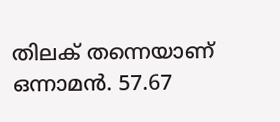തിലക് തന്നെയാണ് ഒന്നാമന്‍. 57.67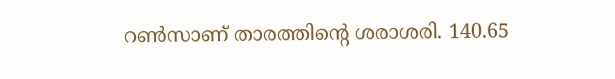റണ്‍സാണ് താരത്തിന്റെ ശരാശരി. 140.65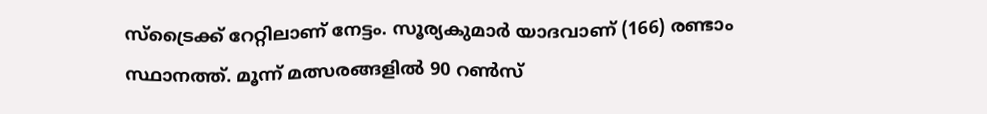സ്‌ട്രൈക്ക് റേറ്റിലാണ് നേട്ടം. സൂര്യകുമാര്‍ യാദവാണ് (166) രണ്ടാം സ്ഥാനത്ത്. മൂന്ന് മത്സരങ്ങളില്‍ 90 റണ്‍സ്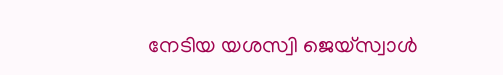നേടിയ യശസ്വി ജെയ്‌സ്വാള്‍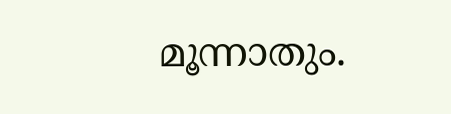മൂന്നാതും.